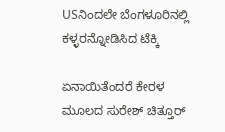USನಿಂದಲೇ ಬೆಂಗಳೂರಿನಲ್ಲಿ ಕಳ್ಳರನ್ನೋಡಿಸಿದ ಟೆಕ್ಕಿ

ಏನಾಯಿತೆಂದರೆ ಕೇರಳ ಮೂಲದ ಸುರೇಶ್ ಚಿತ್ತೂರ್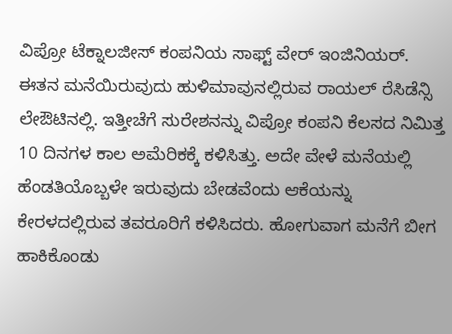ವಿಪ್ರೋ ಟೆಕ್ನಾಲಜೀಸ್ ಕಂಪನಿಯ ಸಾಫ್ಟ್ ವೇರ್ ಇಂಜಿನಿಯರ್. ಈತನ ಮನೆಯಿರುವುದು ಹುಳಿಮಾವುನಲ್ಲಿರುವ ರಾಯಲ್ ರೆಸಿಡೆನ್ಸಿ ಲೇಔಟಿನಲ್ಲಿ. ಇತ್ತೀಚೆಗೆ ಸುರೇಶನನ್ನು ವಿಪ್ರೋ ಕಂಪನಿ ಕೆಲಸದ ನಿಮಿತ್ತ 10 ದಿನಗಳ ಕಾಲ ಅಮೆರಿಕಕ್ಕೆ ಕಳಿಸಿತ್ತು. ಅದೇ ವೇಳೆ ಮನೆಯಲ್ಲಿ ಹೆಂಡತಿಯೊಬ್ಬಳೇ ಇರುವುದು ಬೇಡವೆಂದು ಆಕೆಯನ್ನು ಕೇರಳದಲ್ಲಿರುವ ತವರೂರಿಗೆ ಕಳಿಸಿದರು. ಹೋಗುವಾಗ ಮನೆಗೆ ಬೀಗ ಹಾಕಿಕೊಂಡು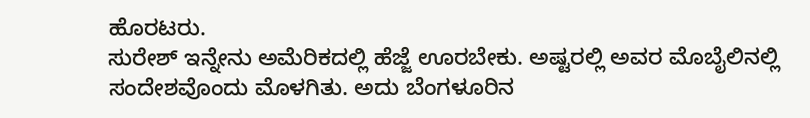ಹೊರಟರು.
ಸುರೇಶ್ ಇನ್ನೇನು ಅಮೆರಿಕದಲ್ಲಿ ಹೆಜ್ಜೆ ಊರಬೇಕು. ಅಷ್ಟರಲ್ಲಿ ಅವರ ಮೊಬೈಲಿನಲ್ಲಿ ಸಂದೇಶವೊಂದು ಮೊಳಗಿತು. ಅದು ಬೆಂಗಳೂರಿನ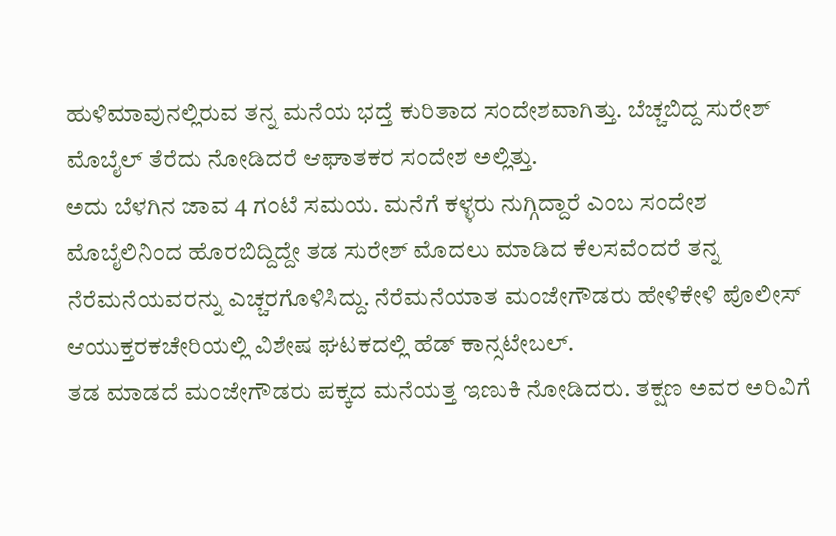ಹುಳಿಮಾವುನಲ್ಲಿರುವ ತನ್ನ ಮನೆಯ ಭದ್ತೆ ಕುರಿತಾದ ಸಂದೇಶವಾಗಿತ್ತು. ಬೆಚ್ಚಬಿದ್ದ ಸುರೇಶ್ ಮೊಬೈಲ್ ತೆರೆದು ನೋಡಿದರೆ ಆಘಾತಕರ ಸಂದೇಶ ಅಲ್ಲಿತ್ತು.
ಅದು ಬೆಳಗಿನ ಜಾವ 4 ಗಂಟೆ ಸಮಯ. ಮನೆಗೆ ಕಳ್ಳರು ನುಗ್ಗಿದ್ದಾರೆ ಎಂಬ ಸಂದೇಶ ಮೊಬೈಲಿನಿಂದ ಹೊರಬಿದ್ದಿದ್ದೇ ತಡ ಸುರೇಶ್ ಮೊದಲು ಮಾಡಿದ ಕೆಲಸವೆಂದರೆ ತನ್ನ ನೆರೆಮನೆಯವರನ್ನು ಎಚ್ಚರಗೊಳಿಸಿದ್ದು. ನೆರೆಮನೆಯಾತ ಮಂಜೇಗೌಡರು ಹೇಳಿಕೇಳಿ ಪೊಲೀಸ್ ಆಯುಕ್ತರಕಚೇರಿಯಲ್ಲಿ ವಿಶೇಷ ಘಟಕದಲ್ಲಿ ಹೆಡ್ ಕಾನ್ಸಟೇಬಲ್.
ತಡ ಮಾಡದೆ ಮಂಜೇಗೌಡರು ಪಕ್ಕದ ಮನೆಯತ್ತ ಇಣುಕಿ ನೋಡಿದರು. ತಕ್ಷಣ ಅವರ ಅರಿವಿಗೆ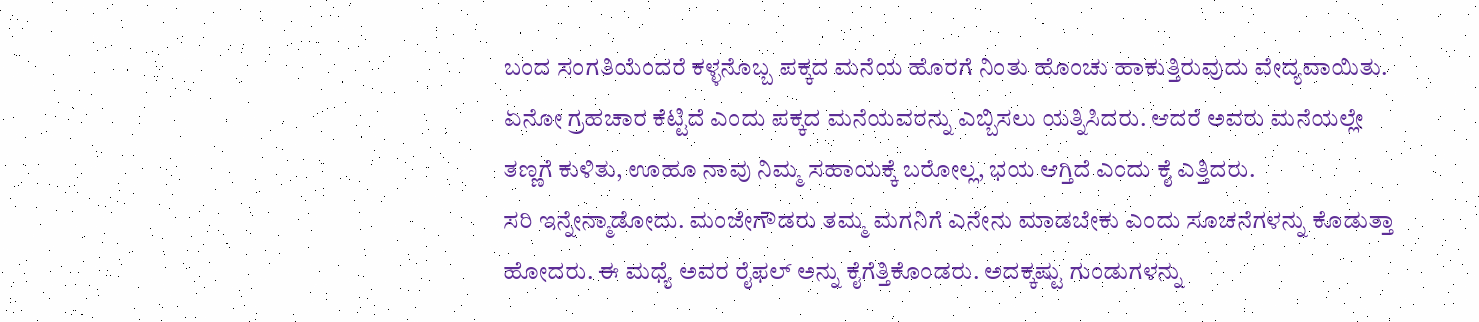ಬಂದ ಸಂಗತಿಯೆಂದರೆ ಕಳ್ಳನೊಬ್ಬ ಪಕ್ಕದ ಮನೆಯ ಹೊರಗೆ ನಿಂತು ಹೊಂಚು ಹಾಕುತ್ತಿರುವುದು ವೇದ್ಯವಾಯಿತು. ಏನೋ ಗ್ರಹಚಾರ ಕೆಟ್ಟಿದೆ ಎಂದು ಪಕ್ಕದ ಮನೆಯವರನ್ನು ಎಬ್ಬಿಸಲು ಯತ್ನಿಸಿದರು. ಆದರೆ ಅವರು ಮನೆಯಲ್ಲೇ ತಣ್ಣಗೆ ಕುಳಿತು, ಊಹೂ ನಾವು ನಿಮ್ಮ ಸಹಾಯಕ್ಕೆ ಬರೋಲ್ಲ, ಭಯ ಆಗ್ತಿದೆ ಎಂದು ಕೈ ಎತ್ತಿದರು.
ಸರಿ ಇನ್ನೇನ್ಮಾಡೋದು. ಮಂಜೇಗೌಡರು ತಮ್ಮ ಮಗನಿಗೆ ಎನೇನು ಮಾಡಬೇಕು ಎಂದು ಸೂಚನೆಗಳನ್ನು ಕೊಡುತ್ತಾ ಹೋದರು. ಈ ಮಧ್ಯೆ ಅವರ ರೈಫಲ್ ಅನ್ನು ಕೈಗೆತ್ತಿಕೊಂಡರು. ಅದಕ್ಕಷ್ಟು ಗುಂಡುಗಳನ್ನು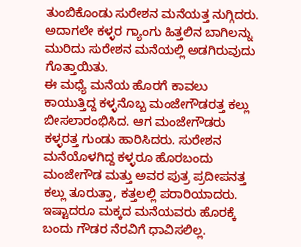ತುಂಬಿಕೊಂಡು ಸುರೇಶನ ಮನೆಯತ್ತ ನುಗ್ಗಿದರು. ಅದಾಗಲೇ ಕಳ್ಳರ ಗ್ಯಾಂಗು ಹಿತ್ತಲಿನ ಬಾಗಿಲನ್ನು ಮುರಿದು ಸುರೇಶನ ಮನೆಯಲ್ಲಿ ಅಡಗಿರುವುದು ಗೊತ್ತಾಯಿತು.
ಈ ಮಧ್ಯೆ ಮನೆಯ ಹೊರಗೆ ಕಾವಲು ಕಾಯುತ್ತಿದ್ದ ಕಳ್ಳನೊಬ್ಬ ಮಂಜೇಗೌಡರತ್ತ ಕಲ್ಲು ಬೀಸಲಾರಂಭಿಸಿದ. ಆಗ ಮಂಜೇಗೌಡರು ಕಳ್ಳರತ್ತ ಗುಂಡು ಹಾರಿಸಿದರು. ಸುರೇಶನ ಮನೆಯೊಳಗಿದ್ದ ಕಳ್ಳರೂ ಹೊರಬಂದು ಮಂಜೇಗೌಡ ಮತ್ತು ಅವರ ಪುತ್ರ ಪ್ರದೀಪನತ್ತ ಕಲ್ಲು ತೂರುತ್ತಾ, ಕತ್ತಲಲ್ಲಿ ಪರಾರಿಯಾದರು. ಇಷ್ಟಾದರೂ ಮಕ್ಕದ ಮನೆಯವರು ಹೊರಕ್ಕೆ ಬಂದು ಗೌಡರ ನೆರವಿಗೆ ಧಾವಿಸಲಿಲ್ಲ.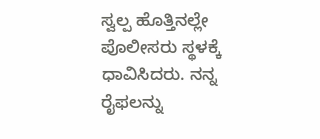ಸ್ವಲ್ಪ ಹೊತ್ತಿನಲ್ಲೇ ಪೊಲೀಸರು ಸ್ಥಳಕ್ಕೆ ಧಾವಿಸಿದರು. ನನ್ನ ರೈಫಲನ್ನು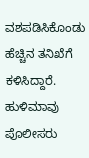ವಶಪಡಿಸಿಕೊಂಡು ಹೆಚ್ಚಿನ ತನಿಖೆಗೆ ಕಳಿಸಿದ್ದಾರೆ. ಹುಳಿಮಾವು ಪೊಲೀಸರು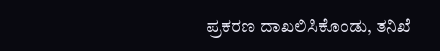ಪ್ರಕರಣ ದಾಖಲಿಸಿಕೊಂಡು, ತನಿಖೆ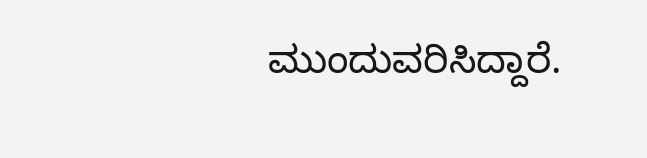ಮುಂದುವರಿಸಿದ್ದಾರೆ.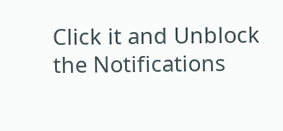Click it and Unblock the Notifications